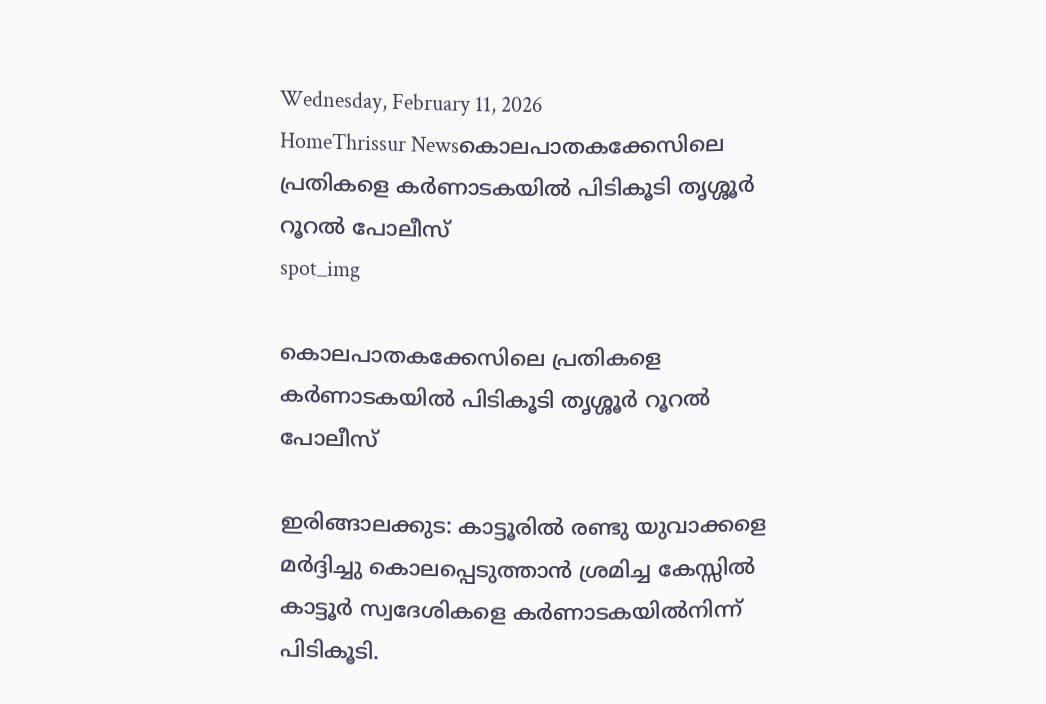Wednesday, February 11, 2026
HomeThrissur Newsകൊലപാതകക്കേസിലെ പ്രതികളെ കർണാടകയിൽ പിടികൂടി തൃശ്ശൂർ റൂറൽ പോലീസ്
spot_img

കൊലപാതകക്കേസിലെ പ്രതികളെ കർണാടകയിൽ പിടികൂടി തൃശ്ശൂർ റൂറൽ പോലീസ്

ഇരിങ്ങാലക്കുട: കാട്ടൂരിൽ രണ്ടു യുവാക്കളെ മർദ്ദിച്ചു കൊലപ്പെടുത്താൻ ശ്രമിച്ച കേസ്സിൽ കാട്ടൂർ സ്വദേശികളെ കർണാടകയിൽനിന്ന് പിടികൂടി.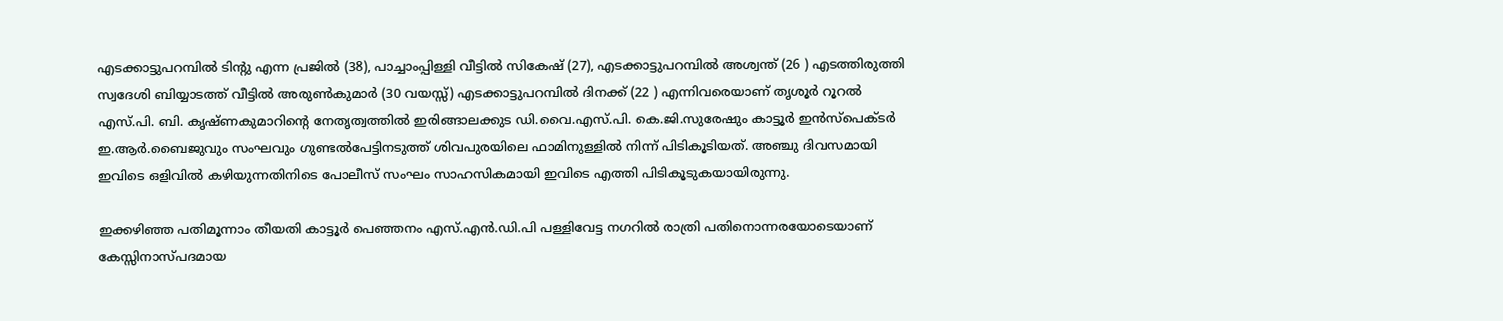എടക്കാട്ടുപറമ്പിൽ ടിൻ്റു എന്ന പ്രജിൽ (38), പാച്ചാംപ്പിള്ളി വീട്ടിൽ സികേഷ് (27), എടക്കാട്ടുപറമ്പിൽ അശ്വന്ത് (26 ) എടത്തിരുത്തി സ്വദേശി ബിയ്യാടത്ത് വീട്ടിൽ അരുൺകുമാർ (30 വയസ്സ്) എടക്കാട്ടുപറമ്പിൽ ദിനക്ക് (22 ) എന്നിവരെയാണ് തൃശൂർ റൂറൽ എസ്.പി. ബി. കൃഷ്‌ണകുമാറിൻ്റെ നേതൃത്വത്തിൽ ഇരിങ്ങാലക്കുട ഡി.വൈ.എസ്.പി. കെ.ജി.സുരേഷും കാട്ടൂർ ഇൻസ്പെക്‌ടർ ഇ.ആർ.ബൈജുവും സംഘവും ഗുണ്ടൽപേട്ടിനടുത്ത് ശിവപുരയിലെ ഫാമിനുള്ളിൽ നിന്ന് പിടികൂടിയത്. അഞ്ചു ദിവസമായി ഇവിടെ ഒളിവിൽ കഴിയുന്നതിനിടെ പോലീസ് സംഘം സാഹസികമായി ഇവിടെ എത്തി പിടികൂടുകയായിരുന്നു.

ഇക്കഴിഞ്ഞ പതിമൂന്നാം തീയതി കാട്ടൂർ പെഞ്ഞനം എസ്.എൻ.ഡി.പി പള്ളിവേട്ട നഗറിൽ രാത്രി പതിനൊന്നരയോടെയാണ് കേസ്സിനാസ്‌പദമായ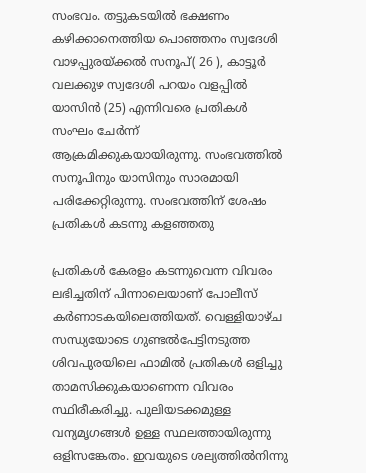സംഭവം. തട്ടുകടയിൽ ഭക്ഷണം കഴിക്കാനെത്തിയ പൊഞ്ഞനം സ്വദേശി വാഴപ്പുരയ്ക്കൽ സനൂപ്( 26 ), കാട്ടൂർ വലക്കുഴ സ്വദേശി പറയം വളപ്പിൽ യാസിൻ (25) എന്നിവരെ പ്രതികൾ സംഘം ചേർന്ന് ആക്രമിക്കുകയായിരുന്നു. സംഭവത്തിൽ സനൂപിനും യാസിനും സാരമായി പരിക്കേറ്റിരുന്നു. സംഭവത്തിന് ശേഷം പ്രതികൾ കടന്നു കളഞ്ഞതു

പ്രതികൾ കേരളം കടന്നുവെന്ന വിവരം ലഭിച്ചതിന് പിന്നാലെയാണ് പോലീസ് കർണാടകയിലെത്തിയത്. വെള്ളിയാഴ്‌ച സന്ധ്യയോടെ ഗുണ്ടൽപേട്ടിനടുത്ത ശിവപുരയിലെ ഫാമിൽ പ്രതികൾ ഒളിച്ചു താമസിക്കുകയാണെന്ന വിവരം സ്ഥിരീകരിച്ചു. പുലിയടക്കമുള്ള വന്യമൃഗങ്ങൾ ഉള്ള സ്ഥലത്തായിരുന്നു ഒളിസങ്കേതം. ഇവയുടെ ശല്യത്തിൽനിന്നു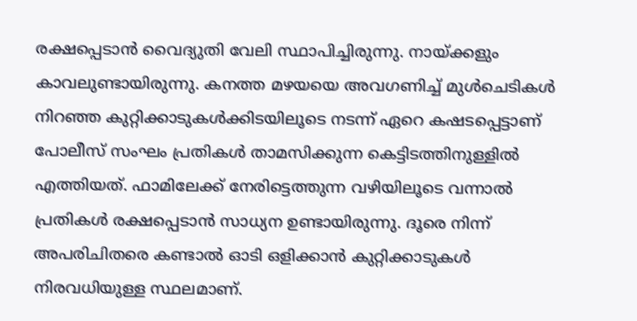രക്ഷപ്പെടാൻ വൈദ്യുതി വേലി സ്ഥാപിച്ചിരുന്നു. നായ്ക്കളും കാവലുണ്ടായിരുന്നു. കനത്ത മഴയയെ അവഗണിച്ച് മുൾചെടികൾ നിറഞ്ഞ കുറ്റിക്കാടുകൾക്കിടയിലൂടെ നടന്ന് ഏറെ കഷടപ്പെട്ടാണ് പോലീസ് സംഘം പ്രതികൾ താമസിക്കുന്ന കെട്ടിടത്തിനുള്ളിൽ എത്തിയത്. ഫാമിലേക്ക് നേരിട്ടെത്തുന്ന വഴിയിലൂടെ വന്നാൽ പ്രതികൾ രക്ഷപ്പെടാൻ സാധ്യന ഉണ്ടായിരുന്നു. ദൂരെ നിന്ന് അപരിചിതരെ കണ്ടാൽ ഓടി ഒളിക്കാൻ കുറ്റിക്കാടുകൾ നിരവധിയുള്ള സ്ഥലമാണ്.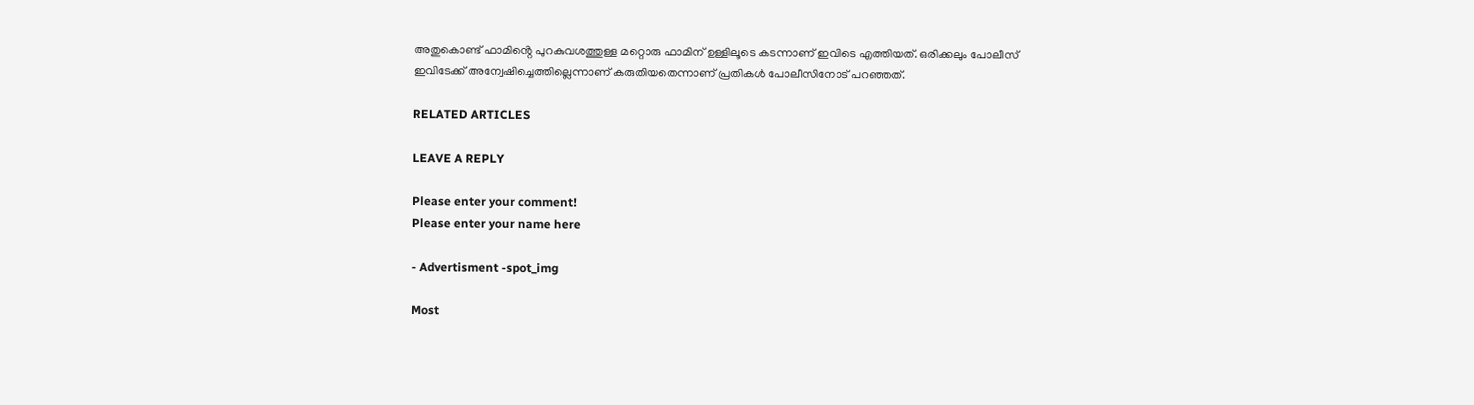അതുകൊണ്ട് ഫാമിൻ്റെ പുറകുവശത്തുള്ള മറ്റൊരു ഫാമിന് ഉള്ളിലൂടെ കടന്നാണ് ഇവിടെ എത്തിയത്. ഒരിക്കലും പോലീസ് ഇവിടേക്ക് അന്വേഷിച്ചെത്തില്ലെന്നാണ് കരുതിയതെന്നാണ് പ്രതികൾ പോലീസിനോട് പറഞ്ഞത്.

RELATED ARTICLES

LEAVE A REPLY

Please enter your comment!
Please enter your name here

- Advertisment -spot_img

Most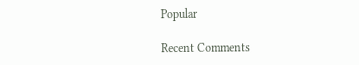Popular

Recent Comments